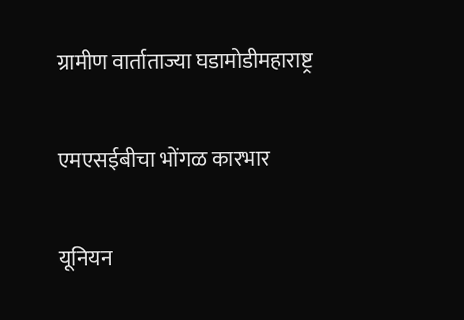ग्रामीण वार्ताताज्या घडामोडीमहाराष्ट्र

एमएसईबीचा भोंगळ कारभार

यूनियन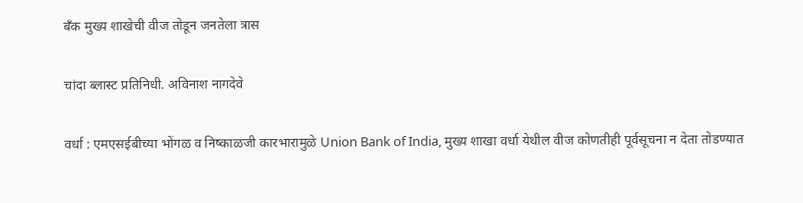बँक मुख्य शाखेची वीज तोडून जनतेला त्रास

चांदा ब्लास्ट प्रतिनिधी. अविनाश नागदेवे

वर्धा : एमएसईबीच्या भोंगळ व निष्काळजी कारभारामुळे Union Bank of India, मुख्य शाखा वर्धा येथील वीज कोणतीही पूर्वसूचना न देता तोडण्यात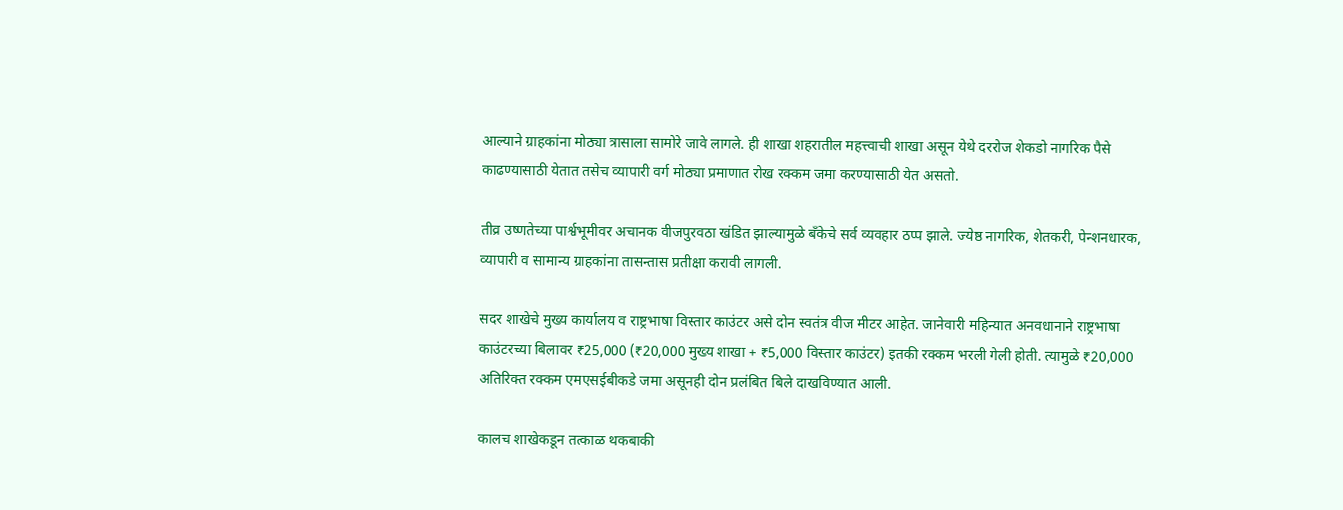आल्याने ग्राहकांना मोठ्या त्रासाला सामोरे जावे लागले. ही शाखा शहरातील महत्त्वाची शाखा असून येथे दररोज शेकडो नागरिक पैसे काढण्यासाठी येतात तसेच व्यापारी वर्ग मोठ्या प्रमाणात रोख रक्कम जमा करण्यासाठी येत असतो.

तीव्र उष्णतेच्या पार्श्वभूमीवर अचानक वीजपुरवठा खंडित झाल्यामुळे बँकेचे सर्व व्यवहार ठप्प झाले. ज्येष्ठ नागरिक, शेतकरी, पेन्शनधारक, व्यापारी व सामान्य ग्राहकांना तासन्तास प्रतीक्षा करावी लागली.

सदर शाखेचे मुख्य कार्यालय व राष्ट्रभाषा विस्तार काउंटर असे दोन स्वतंत्र वीज मीटर आहेत. जानेवारी महिन्यात अनवधानाने राष्ट्रभाषा काउंटरच्या बिलावर ₹25,000 (₹20,000 मुख्य शाखा + ₹5,000 विस्तार काउंटर) इतकी रक्कम भरली गेली होती. त्यामुळे ₹20,000 अतिरिक्त रक्कम एमएसईबीकडे जमा असूनही दोन प्रलंबित बिले दाखविण्यात आली.

कालच शाखेकडून तत्काळ थकबाकी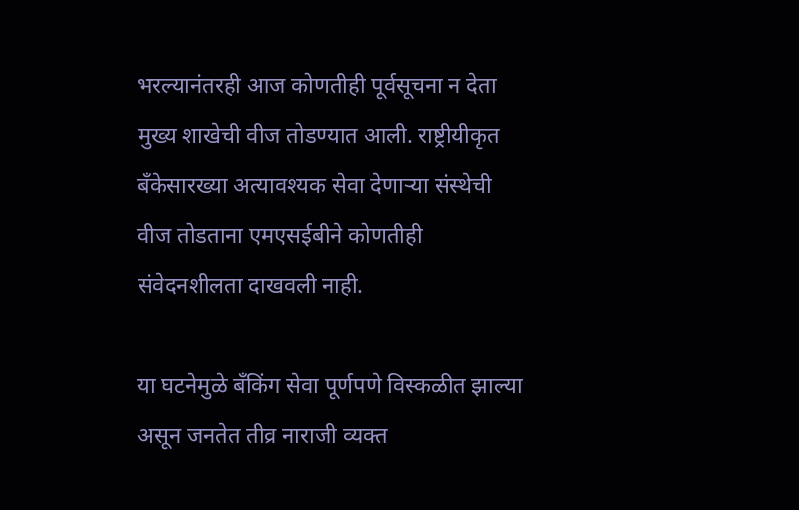भरल्यानंतरही आज कोणतीही पूर्वसूचना न देता मुख्य शाखेची वीज तोडण्यात आली. राष्ट्रीयीकृत बँकेसारख्या अत्यावश्यक सेवा देणाऱ्या संस्थेची वीज तोडताना एमएसईबीने कोणतीही संवेदनशीलता दाखवली नाही.

या घटनेमुळे बँकिंग सेवा पूर्णपणे विस्कळीत झाल्या असून जनतेत तीव्र नाराजी व्यक्त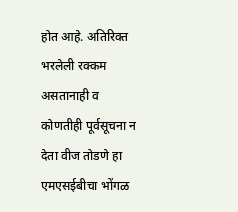होत आहे. अतिरिक्त भरलेली रक्कम असतानाही व कोणतीही पूर्वसूचना न देता वीज तोडणे हा एमएसईबीचा भोंगळ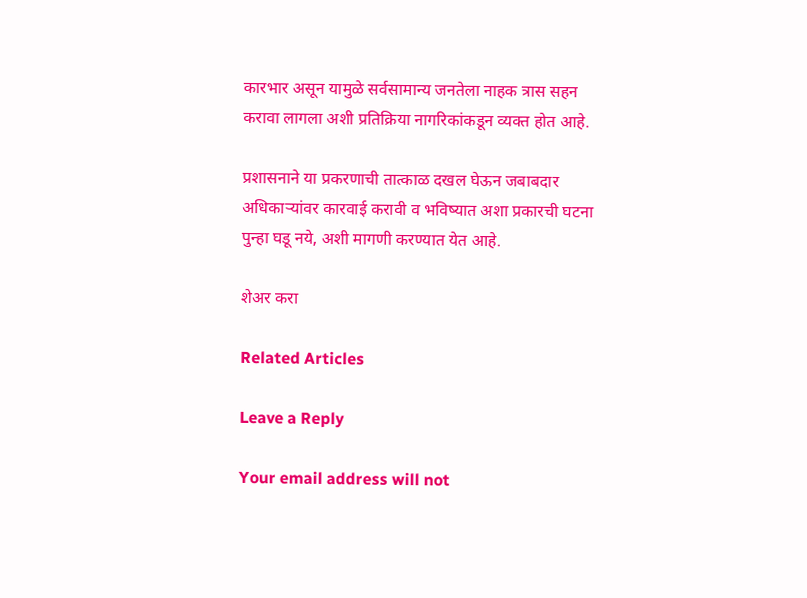कारभार असून यामुळे सर्वसामान्य जनतेला नाहक त्रास सहन करावा लागला अशी प्रतिक्रिया नागरिकांकडून व्यक्त होत आहे.

प्रशासनाने या प्रकरणाची तात्काळ दखल घेऊन जबाबदार अधिकाऱ्यांवर कारवाई करावी व भविष्यात अशा प्रकारची घटना पुन्हा घडू नये, अशी मागणी करण्यात येत आहे.

शेअर करा

Related Articles

Leave a Reply

Your email address will not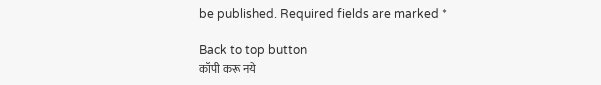be published. Required fields are marked *

Back to top button
कॉपी करू नये